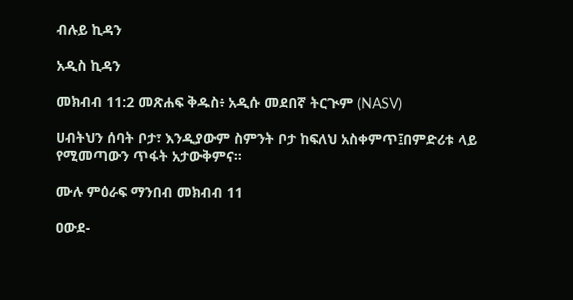ብሉይ ኪዳን

አዲስ ኪዳን

መክብብ 11:2 መጽሐፍ ቅዱስ፥ አዲሱ መደበኛ ትርጒም (NASV)

ሀብትህን ሰባት ቦታ፣ እንዲያውም ስምንት ቦታ ከፍለህ አስቀምጥ፤በምድሪቱ ላይ የሚመጣውን ጥፋት አታውቅምና።

ሙሉ ምዕራፍ ማንበብ መክብብ 11

ዐውደ-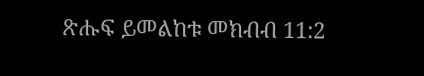ጽሑፍ ይመልከቱ መክብብ 11:2